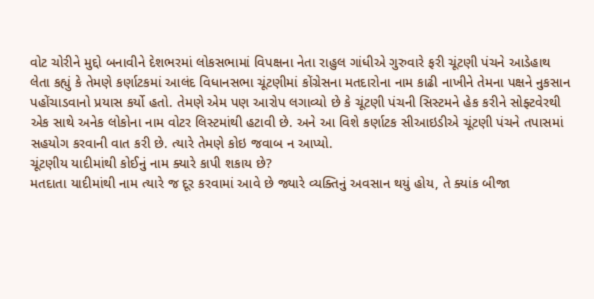વોટ ચોરીને મુદ્દો બનાવીને દેશભરમાં લોકસભામાં વિપક્ષના નેતા રાહુલ ગાંધીએ ગુરુવારે ફરી ચૂંટણી પંચને આડેહાથ લેતા કહ્યું કે તેમણે કર્ણાટકમાં આલંદ વિધાનસભા ચૂંટણીમાં કોંગ્રેસના મતદારોના નામ કાઢી નાખીને તેમના પક્ષને નુકસાન પહોંચાડવાનો પ્રયાસ કર્યો હતો. તેમણે એમ પણ આરોપ લગાવ્યો છે કે ચૂંટણી પંચની સિસ્ટમને હેક કરીને સોફ્ટવેરથી એક સાથે અનેક લોકોના નામ વોટર લિસ્ટમાંથી હટાવી છે. અને આ વિશે કર્ણાટક સીઆઇડીએ ચૂંટણી પંચને તપાસમાં સહયોગ કરવાની વાત કરી છે. ત્યારે તેમણે કોઇ જવાબ ન આપ્યો.
ચૂંટણીય યાદીમાંથી કોઈનું નામ ક્યારે કાપી શકાય છે?
મતદાતા યાદીમાંથી નામ ત્યારે જ દૂર કરવામાં આવે છે જ્યારે વ્યક્તિનું અવસાન થયું હોય, તે ક્યાંક બીજા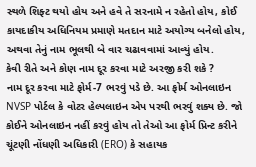સ્થળે શિફ્ટ થયો હોય અને હવે તે સરનામે ન રહેતો હોય, કોઈ કાયદાકીય અધિનિયમ પ્રમાણે મતદાન માટે અયોગ્ય બનેલો હોય, અથવા તેનું નામ ભૂલથી બે વાર ચઢાવવામાં આવ્યું હોય.
કેવી રીતે અને કોણ નામ દૂર કરવા માટે અરજી કરી શકે ?
નામ દૂર કરવા માટે ફોર્મ-7 ભરવું પડે છે. આ ફોર્મ ઓનલાઇન NVSP પોર્ટલ કે વોટર હેલ્પલાઇન એપ પરથી ભરવું શક્ય છે. જો કોઈને ઓનલાઇન નહીં કરવું હોય તો તેઓ આ ફોર્મ પ્રિન્ટ કરીને ચૂંટણી નોંધણી અધિકારી (ERO) કે સહાયક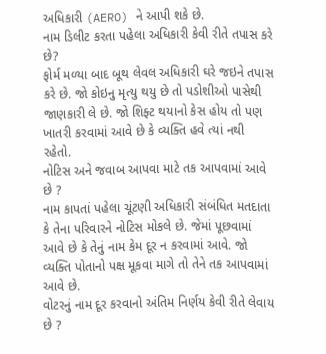અધિકારી (AERO) ને આપી શકે છે.
નામ ડિલીટ કરતા પહેલા અધિકારી કેવી રીતે તપાસ કરે છે?
ફોર્મ મળ્યા બાદ બૂથ લેવલ અધિકારી ઘરે જઇને તપાસ કરે છે. જો કોઇનુ મૃત્યુ થયુ છે તો પડોશીઓ પાસેથી જાણકારી લે છે. જો શિફ્ટ થયાનો કેસ હોય તો પણ ખાતરી કરવામાં આવે છે કે વ્યક્તિ હવે ત્યાં નથી રહેતો.
નોટિસ અને જવાબ આપવા માટે તક આપવામાં આવે છે ?
નામ કાપતાં પહેલા ચૂંટણી અધિકારી સંબંધિત મતદાતા કે તેના પરિવારને નોટિસ મોકલે છે. જેમાં પૂછવામાં આવે છે કે તેનું નામ કેમ દૂર ન કરવામાં આવે. જો વ્યક્તિ પોતાનો પક્ષ મૂકવા માગે તો તેને તક આપવામાં આવે છે.
વોટરનું નામ દૂર કરવાનો અંતિમ નિર્ણય કેવી રીતે લેવાય છે ?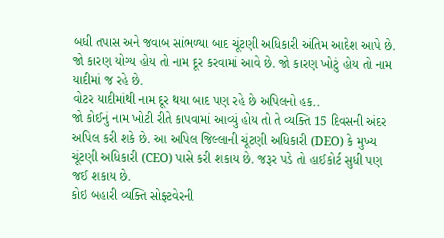બધી તપાસ અને જવાબ સાંભળ્યા બાદ ચૂંટણી અધિકારી અંતિમ આદેશ આપે છે. જો કારણ યોગ્ય હોય તો નામ દૂર કરવામાં આવે છે. જો કારણ ખોટું હોય તો નામ યાદીમાં જ રહે છે.
વોટર યાદીમાંથી નામ દૂર થયા બાદ પણ રહે છે અપિલનો હક..
જો કોઈનું નામ ખોટી રીતે કાપવામાં આવ્યું હોય તો તે વ્યક્તિ 15 દિવસની અંદર અપિલ કરી શકે છે. આ અપિલ જિલ્લાની ચૂંટણી અધિકારી (DEO) કે મુખ્ય ચૂંટણી અધિકારી (CEO) પાસે કરી શકાય છે. જરૂર પડે તો હાઈકોર્ટ સુધી પણ જઈ શકાય છે.
કોઇ બહારી વ્યક્તિ સોફ્ટવેરની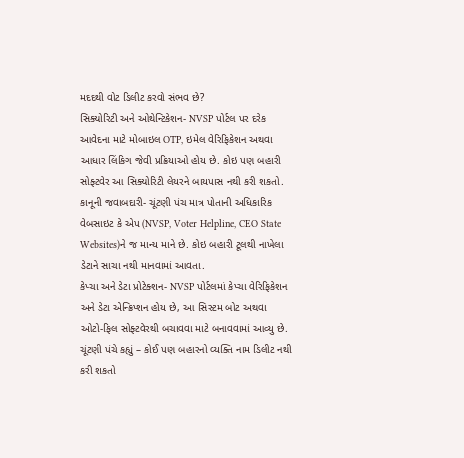મદદથી વોટ ડિલીટ કરવો સંભવ છે?
સિક્યોરિટી અને ઓથેન્ટિકેશન- NVSP પોર્ટલ પર દરેક આવેદના માટે મોબાઇલ OTP, ઇમેલ વેરિફિકેશન અથવા આધાર લિંકિગ જેવી પ્રક્રિયાઓ હોય છે. કોઇ પણ બહારી સોફ્ટવેર આ સિક્યોરિટી લેયરને બાયપાસ નથી કરી શકતો.
કાનૂની જવાબદારી- ચૂંટણી પંચ માત્ર પોતાની અધિકારિક વેબસાઇટ કે એપ (NVSP, Voter Helpline, CEO State Websites)ને જ માન્ય માને છે. કોઇ બહારી ટૂલથી નાખેલા ડેટાને સાચા નથી માનવામાં આવતા.
કેપ્ચા અને ડેટા પ્રોટેક્શન- NVSP પોર્ટલમાં કેપ્ચા વેરિફિકેશન અને ડેટા એન્ક્રિપ્શન હોય છે, આ સિસ્ટમ બોટ અથવા ઓટો-ફિલ સોફ્ટવેરથી બચાવવા માટે બનાવવામાં આવ્યુ છે.
ચૂંટણી પંચે કહ્યું – કોઈ પણ બહારનો વ્યક્તિ નામ ડિલીટ નથી કરી શકતો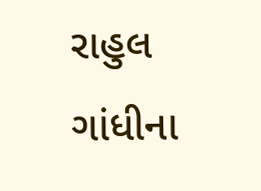રાહુલ ગાંધીના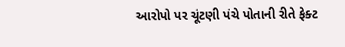આરોપો પર ચૂંટણી પંચે પોતાની રીતે ફેક્ટ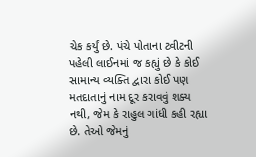ચેક કર્યું છે. પંચે પોતાના ટ્વીટની પહેલી લાઈનમાં જ કહ્યું છે કે કોઈ સામાન્ય વ્યક્તિ દ્વારા કોઈ પણ મતદાતાનું નામ દૂર કરાવવું શક્ય નથી, જેમ કે રાહુલ ગાંધી કહી રહ્યા છે. તેઓ જેમનું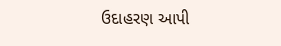ઉદાહરણ આપી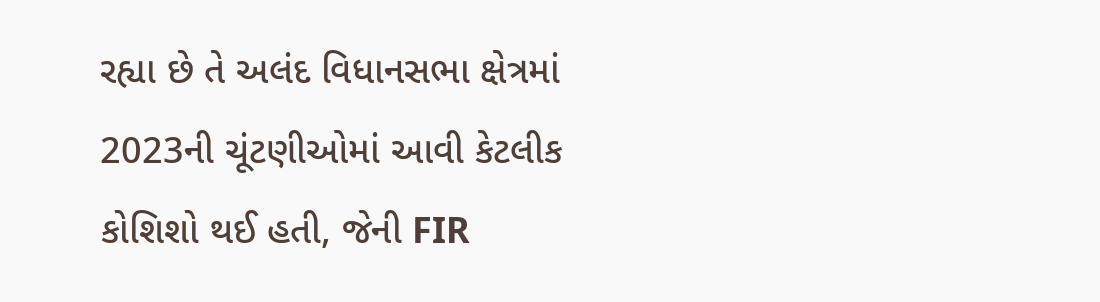રહ્યા છે તે અલંદ વિધાનસભા ક્ષેત્રમાં 2023ની ચૂંટણીઓમાં આવી કેટલીક કોશિશો થઈ હતી, જેની FIR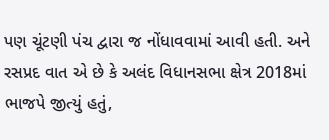પણ ચૂંટણી પંચ દ્વારા જ નોંધાવવામાં આવી હતી. અને રસપ્રદ વાત એ છે કે અલંદ વિધાનસભા ક્ષેત્ર 2018માં ભાજપે જીત્યું હતું,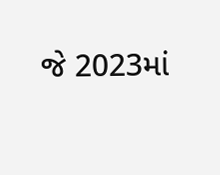જે 2023માં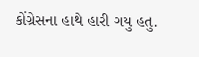કોંગ્રેસના હાથે હારી ગયુ હતુ.